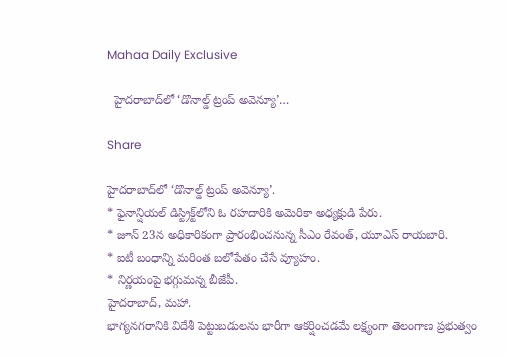Mahaa Daily Exclusive

  హైదరాబాద్‌లో ‘డొనాల్డ్ ట్రంప్ అవెన్యూ’…

Share

హైదరాబాద్‌లో ‘డొనాల్డ్ ట్రంప్ అవెన్యూ’.
* ఫైనాన్షియల్ డిస్ట్రిక్ట్‌లోని ఓ రహదారికి అమెరికా అధ్యక్షుడి పేరు.
* జూన్ 23న అధికారికంగా ప్రారంభించనున్న సీఎం రేవంత్, యూఎస్ రాయబారి.
* ఐటీ బంధాన్ని మరింత బలోపేతం చేసే వ్యూహం.
* నిర్ణయంపై భగ్గుమన్న బీజేపీ.
హైదరాబాద్, మహా.
భాగ్యనగరానికి విదేశీ పెట్టుబడులను భారీగా ఆకర్షించడమే లక్ష్యంగా తెలంగాణ ప్రభుత్వం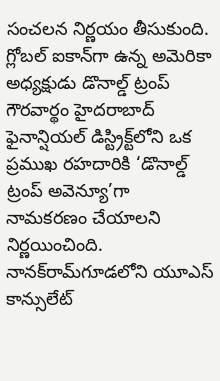సంచలన నిర్ణయం తీసుకుంది. గ్లోబల్ ఐకాన్‌గా ఉన్న అమెరికా అధ్యక్షుడు డొనాల్డ్ ట్రంప్ గౌరవార్థం హైదరాబాద్ ఫైనాన్షియల్ డిస్ట్రిక్ట్‌లోని ఒక ప్రముఖ రహదారికి ‘డొనాల్డ్ ట్రంప్ అవెన్యూ’గా నామకరణం చేయాలని నిర్ణయించింది. నానక్‌రామ్‌గూడలోని యూఎస్ కాన్సులేట్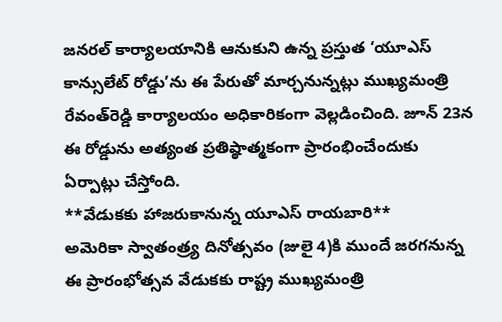జనరల్ కార్యాలయానికి ఆనుకుని ఉన్న ప్రస్తుత ‘యూఎస్ కాన్సులేట్ రోడ్డు’ను ఈ పేరుతో మార్చనున్నట్లు ముఖ్యమంత్రి రేవంత్‌రెడ్డి కార్యాలయం అధికారికంగా వెల్లడించింది. జూన్ 23న ఈ రోడ్డును అత్యంత ప్రతిష్ఠాత్మకంగా ప్రారంభించేందుకు ఏర్పాట్లు చేస్తోంది.
**వేడుకకు హాజరుకానున్న యూఎస్ రాయబారి**
అమెరికా స్వాతంత్ర్య దినోత్సవం (జులై 4)కి ముందే జరగనున్న ఈ ప్రారంభోత్సవ వేడుకకు రాష్ట్ర ముఖ్యమంత్రి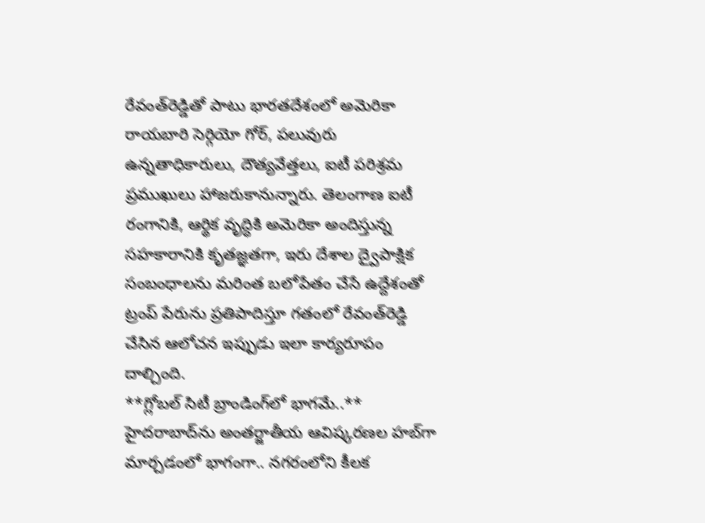రేవంత్‌రెడ్డితో పాటు భారతదేశంలో అమెరికా రాయబారి సెర్గియో గోర్, పలువురు ఉన్నతాధికారులు, దౌత్యవేత్తలు, ఐటీ పరిశ్రమ ప్రముఖులు హాజరుకానున్నారు. తెలంగాణ ఐటీ రంగానికి, ఆర్థిక వృద్ధికి అమెరికా అందిస్తున్న సహకారానికి కృతజ్ఞతగా, ఇరు దేశాల ద్వైపాక్షిక సంబంధాలను మరింత బలోపేతం చేసే ఉద్దేశంతో ట్రంప్ పేరును ప్రతిపాదిస్తూ గతంలో రేవంత్‌రెడ్డి చేసిన ఆలోచన ఇప్పుడు ఇలా కార్యరూపం దాల్చింది.
**గ్లోబల్ సిటీ బ్రాండింగ్‌లో భాగమే..**
హైదరాబాద్‌ను అంతర్జాతీయ ఆవిష్కరణల హబ్‌గా మార్చడంలో భాగంగా.. నగరంలోని కీలక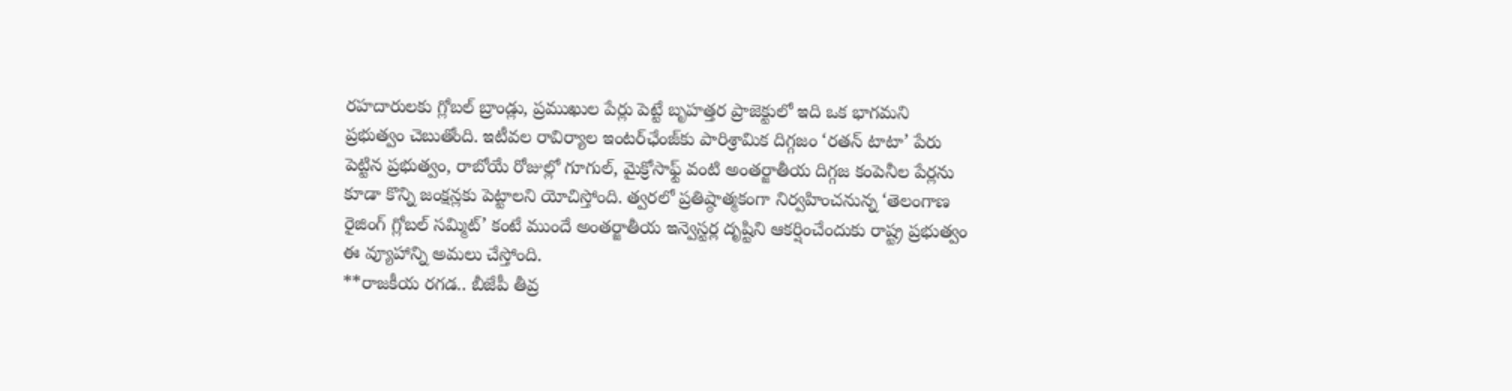రహదారులకు గ్లోబల్ బ్రాండ్లు, ప్రముఖుల పేర్లు పెట్టే బృహత్తర ప్రాజెక్టులో ఇది ఒక భాగమని ప్రభుత్వం చెబుతోంది. ఇటీవల రావిర్యాల ఇంటర్‌ఛేంజ్‌కు పారిశ్రామిక దిగ్గజం ‘రతన్ టాటా’ పేరు పెట్టిన ప్రభుత్వం, రాబోయే రోజుల్లో గూగుల్, మైక్రోసాఫ్ట్ వంటి అంతర్జాతీయ దిగ్గజ కంపెనీల పేర్లను కూడా కొన్ని జంక్షన్లకు పెట్టాలని యోచిస్తోంది. త్వరలో ప్రతిష్ఠాత్మకంగా నిర్వహించనున్న ‘తెలంగాణ రైజింగ్ గ్లోబల్ సమ్మిట్’ కంటే ముందే అంతర్జాతీయ ఇన్వెస్టర్ల దృష్టిని ఆకర్షించేందుకు రాష్ట్ర ప్రభుత్వం ఈ వ్యూహాన్ని అమలు చేస్తోంది.
**రాజకీయ రగడ.. బీజేపీ తీవ్ర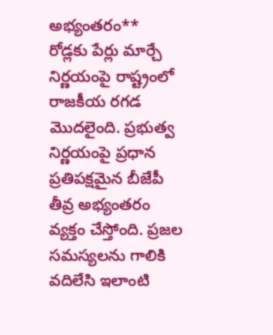అభ్యంతరం**
రోడ్లకు పేర్లు మార్చే నిర్ణయంపై రాష్ట్రంలో రాజకీయ రగడ మొదలైంది. ప్రభుత్వ నిర్ణయంపై ప్రధాన ప్రతిపక్షమైన బీజేపీ తీవ్ర అభ్యంతరం వ్యక్తం చేస్తోంది. ప్రజల సమస్యలను గాలికి వదిలేసి ఇలాంటి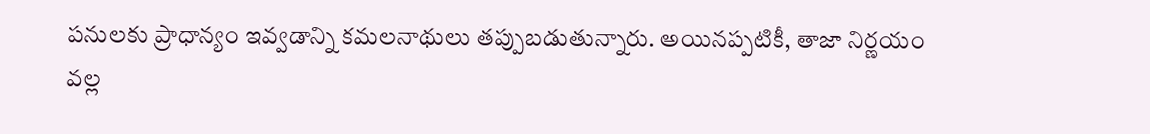పనులకు ప్రాధాన్యం ఇవ్వడాన్ని కమలనాథులు తప్పుబడుతున్నారు. అయినప్పటికీ, తాజా నిర్ణయం వల్ల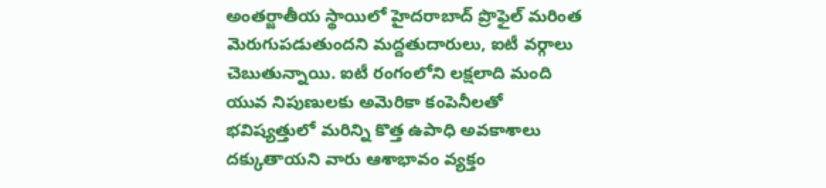అంతర్జాతీయ స్థాయిలో హైదరాబాద్ ప్రొఫైల్ మరింత మెరుగుపడుతుందని మద్దతుదారులు, ఐటీ వర్గాలు చెబుతున్నాయి. ఐటీ రంగంలోని లక్షలాది మంది యువ నిపుణులకు అమెరికా కంపెనీలతో భవిష్యత్తులో మరిన్ని కొత్త ఉపాధి అవకాశాలు దక్కుతాయని వారు ఆశాభావం వ్యక్తం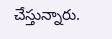చేస్తున్నారు.